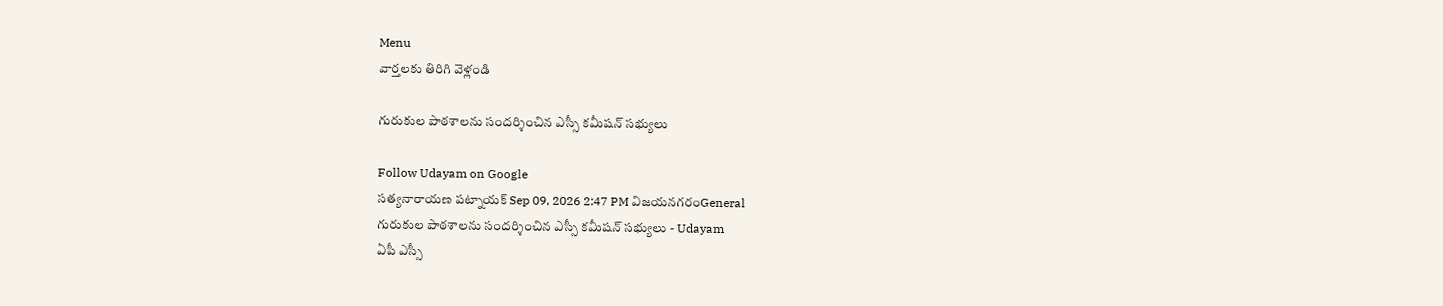Menu
వార్తలకు తిరిగి వెళ్లండి

గురుకుల పాఠశాలను సందర్శించిన ఎస్సీ కమీషన్ సభ్యులు

Follow Udayam on Google
సత్యనారాయణ పట్నాయక్ Sep 09, 2026 2:47 PM విజయనగరంGeneral
గురుకుల పాఠశాలను సందర్శించిన ఎస్సీ కమీషన్ సభ్యులు - Udayam
ఏపీ ఎస్సీ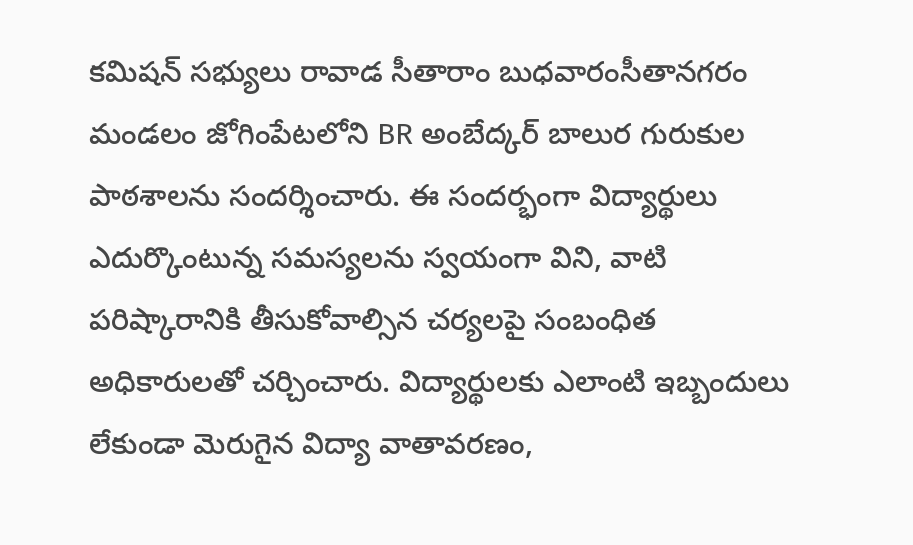కమిషన్‌ సభ్యులు రావాడ సీతారాం బుధవారంసీతానగరం మండలం జోగింపేటలోని BR అంబేద్కర్‌ బాలుర గురుకుల పాఠశాలను సందర్శించారు. ఈ సందర్భంగా విద్యార్థులు ఎదుర్కొంటున్న సమస్యలను స్వయంగా విని, వాటి పరిష్కారానికి తీసుకోవాల్సిన చర్యలపై సంబంధిత అధికారులతో చర్చించారు. విద్యార్థులకు ఎలాంటి ఇబ్బందులు లేకుండా మెరుగైన విద్యా వాతావరణం,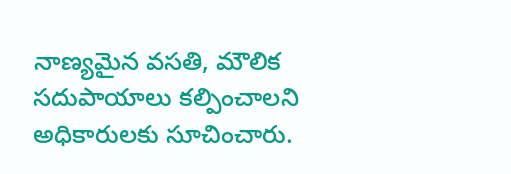నాణ్యమైన వసతి, మౌలిక సదుపాయాలు కల్పించాలని అధికారులకు సూచించారు.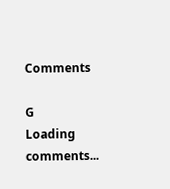Comments

G
Loading comments...